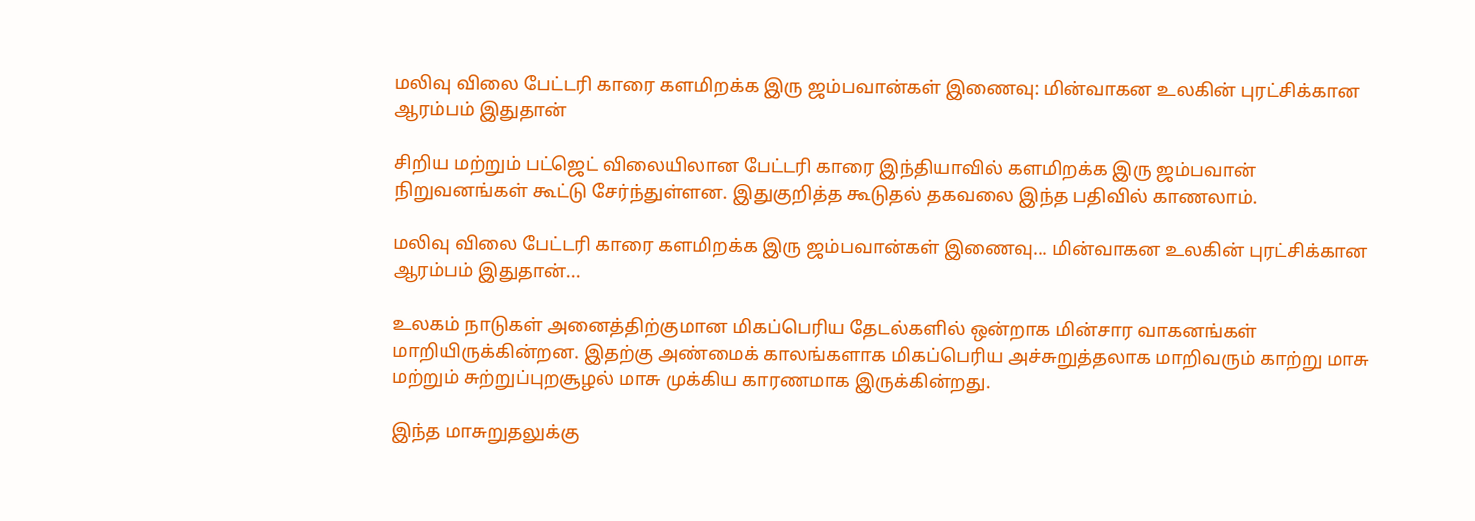மலிவு விலை பேட்டரி காரை களமிறக்க இரு ஜம்பவான்கள் இணைவு: மின்வாகன உலகின் புரட்சிக்கான ஆரம்பம் இதுதான்

சிறிய மற்றும் பட்ஜெட் விலையிலான பேட்டரி காரை இந்தியாவில் களமிறக்க இரு ஜம்பவான் நிறுவனங்கள் கூட்டு சேர்ந்துள்ளன. இதுகுறித்த கூடுதல் தகவலை இந்த பதிவில் காணலாம்.

மலிவு விலை பேட்டரி காரை களமிறக்க இரு ஜம்பவான்கள் இணைவு... மின்வாகன உலகின் புரட்சிக்கான ஆரம்பம் இதுதான்...

உலகம் நாடுகள் அனைத்திற்குமான மிகப்பெரிய தேடல்களில் ஒன்றாக மின்சார வாகனங்கள் மாறியிருக்கின்றன. இதற்கு அண்மைக் காலங்களாக மிகப்பெரிய அச்சுறுத்தலாக மாறிவரும் காற்று மாசு மற்றும் சுற்றுப்புறசூழல் மாசு முக்கிய காரணமாக இருக்கின்றது.

இந்த மாசுறுதலுக்கு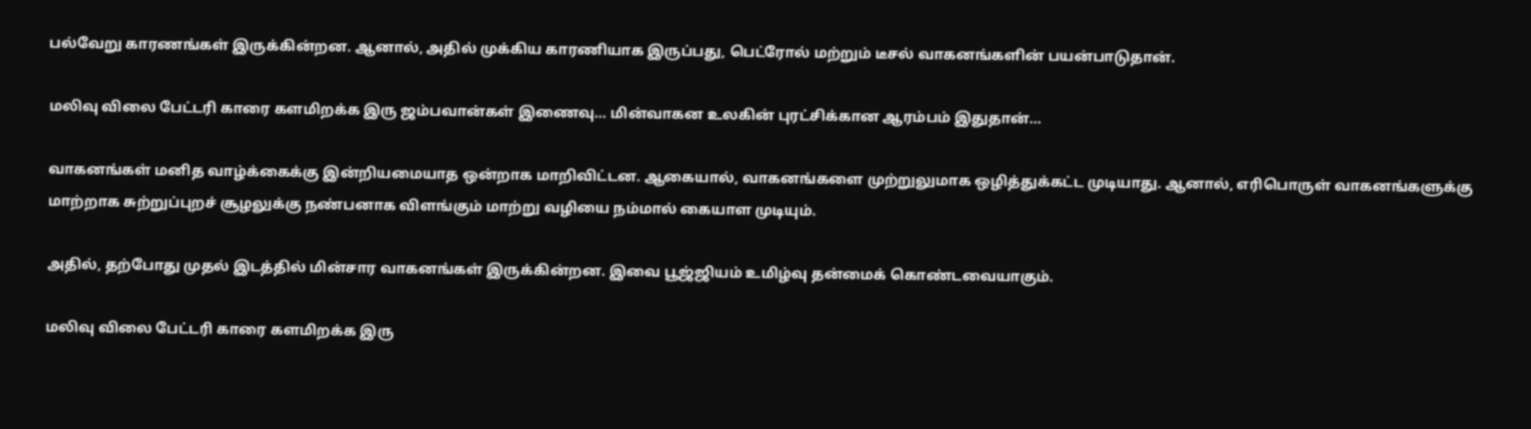பல்வேறு காரணங்கள் இருக்கின்றன. ஆனால், அதில் முக்கிய காரணியாக இருப்பது, பெட்ரோல் மற்றும் டீசல் வாகனங்களின் பயன்பாடுதான்.

மலிவு விலை பேட்டரி காரை களமிறக்க இரு ஜம்பவான்கள் இணைவு... மின்வாகன உலகின் புரட்சிக்கான ஆரம்பம் இதுதான்...

வாகனங்கள் மனித வாழ்க்கைக்கு இன்றியமையாத ஒன்றாக மாறிவிட்டன. ஆகையால், வாகனங்களை முற்றுலுமாக ஒழித்துக்கட்ட முடியாது. ஆனால், எரிபொருள் வாகனங்களுக்கு மாற்றாக சுற்றுப்புறச் சூழலுக்கு நண்பனாக விளங்கும் மாற்று வழியை நம்மால் கையாள முடியும்.

அதில், தற்போது முதல் இடத்தில் மின்சார வாகனங்கள் இருக்கின்றன. இவை பூஜ்ஜியம் உமிழ்வு தன்மைக் கொண்டவையாகும்.

மலிவு விலை பேட்டரி காரை களமிறக்க இரு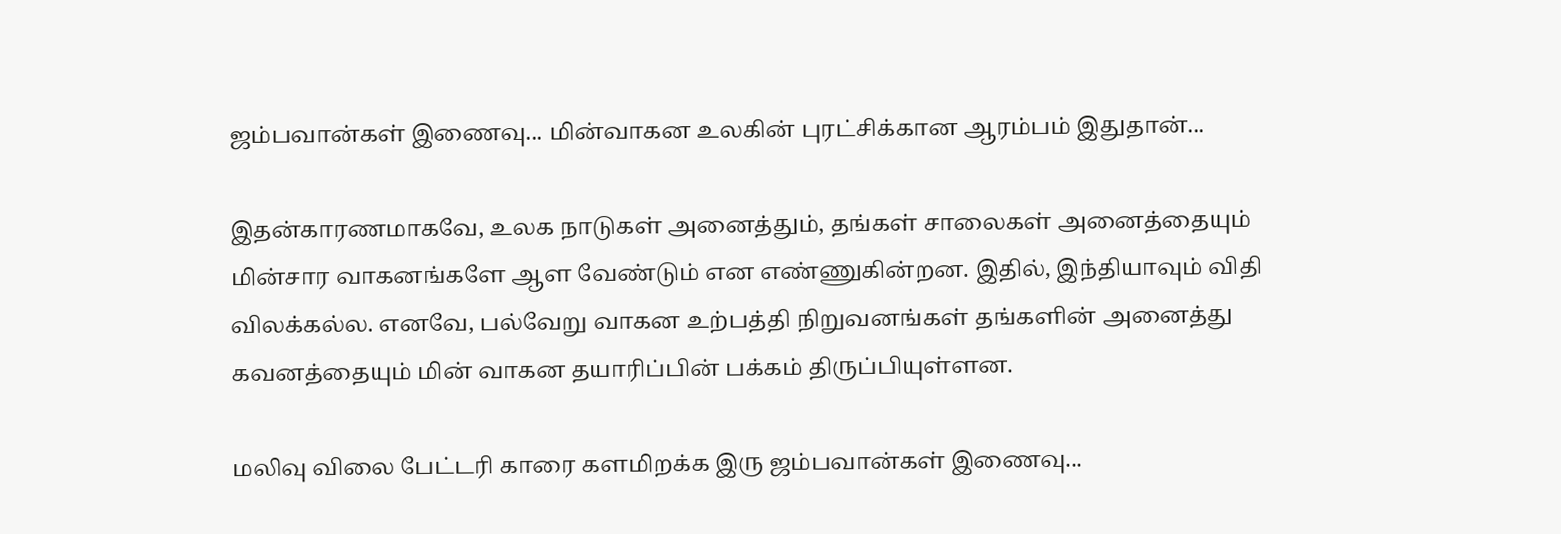ஜம்பவான்கள் இணைவு... மின்வாகன உலகின் புரட்சிக்கான ஆரம்பம் இதுதான்...

இதன்காரணமாகவே, உலக நாடுகள் அனைத்தும், தங்கள் சாலைகள் அனைத்தையும் மின்சார வாகனங்களே ஆள வேண்டும் என எண்ணுகின்றன. இதில், இந்தியாவும் விதி விலக்கல்ல. எனவே, பல்வேறு வாகன உற்பத்தி நிறுவனங்கள் தங்களின் அனைத்து கவனத்தையும் மின் வாகன தயாரிப்பின் பக்கம் திருப்பியுள்ளன.

மலிவு விலை பேட்டரி காரை களமிறக்க இரு ஜம்பவான்கள் இணைவு...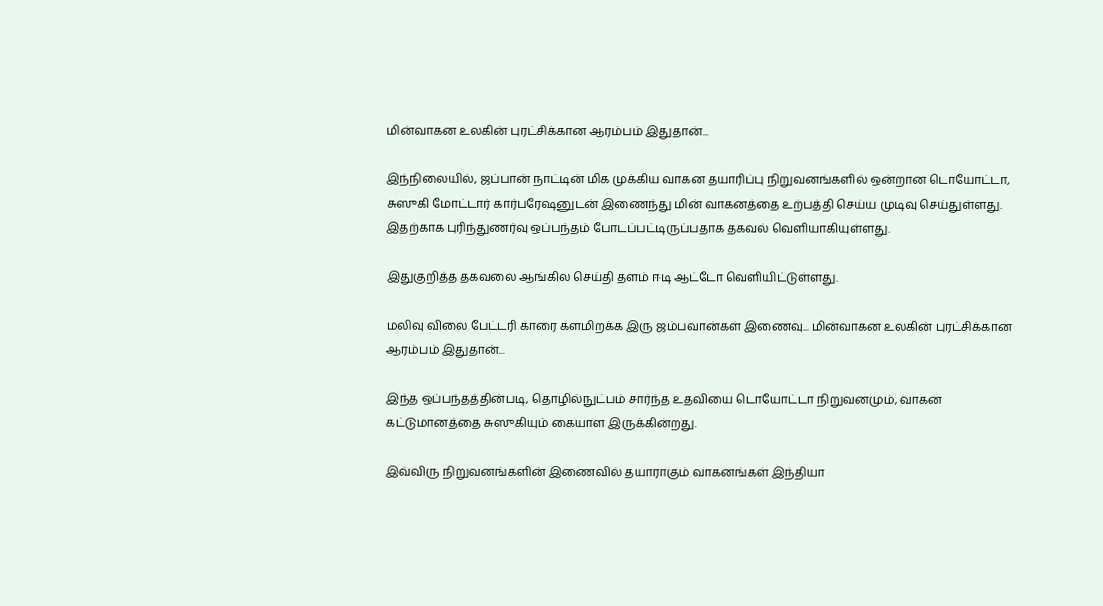மின்வாகன உலகின் புரட்சிக்கான ஆரம்பம் இதுதான்...

இந்நிலையில், ஜப்பான் நாட்டின் மிக முக்கிய வாகன தயாரிப்பு நிறுவனங்களில் ஒன்றான டொயோட்டா, சுஸுகி மோட்டார் கார்பரேஷனுடன் இணைந்து மின் வாகனத்தை உற்பத்தி செய்ய முடிவு செய்துள்ளது. இதற்காக புரிந்துணர்வு ஒப்பந்தம் போடப்பட்டிருப்பதாக தகவல் வெளியாகியுள்ளது.

இதுகுறித்த தகவலை ஆங்கில செய்தி தளம் ஈடி ஆட்டோ வெளியிட்டுள்ளது.

மலிவு விலை பேட்டரி காரை களமிறக்க இரு ஜம்பவான்கள் இணைவு... மின்வாகன உலகின் புரட்சிக்கான ஆரம்பம் இதுதான்...

இந்த ஒப்பந்தத்தின்படி, தொழில்நுட்பம் சார்ந்த உதவியை டொயோட்டா நிறுவனமும், வாகன கட்டுமானத்தை சுஸுகியும் கையாள இருக்கின்றது.

இவ்விரு நிறுவனங்களின் இணைவில் தயாராகும் வாகனங்கள் இந்தியா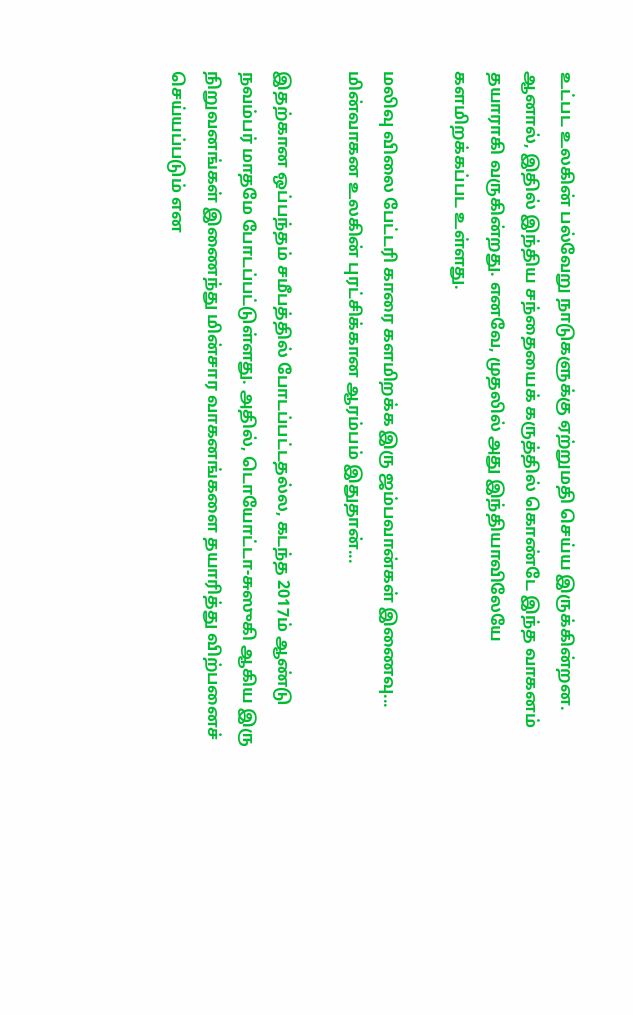உட்பட உலகின் பல்வேறு நாடுகளுக்கு ஏற்றுமதி செய்ய இருக்கின்றன. ஆனால், இதில் இந்திய சந்தையைக் கருத்தில் கொண்டே இந்த வாகனம் தயாராகி வருகின்றது. எனவே, முதலில் அது இந்தியாவிலேயே களமிறக்கப்பட உள்ளது.

மலிவு விலை பேட்டரி காரை களமிறக்க இரு ஜம்பவான்கள் இணைவு... மின்வாகன உலகின் புரட்சிக்கான ஆரம்பம் இதுதான்...

இதற்கான ஒப்பந்தம் சமீபத்தில் போடப்பட்டதல்ல, கடந்த 2017ம் ஆண்டு நவம்பர் மாதமே போடப்பட்டுள்ளது. அதில், டொயோட்டா-சுஸுகி ஆகிய இரு நிறுவனங்கள் இணைந்து மின்சார வாகனங்களை தயாரித்து விற்பனைச் செய்யப்படும் என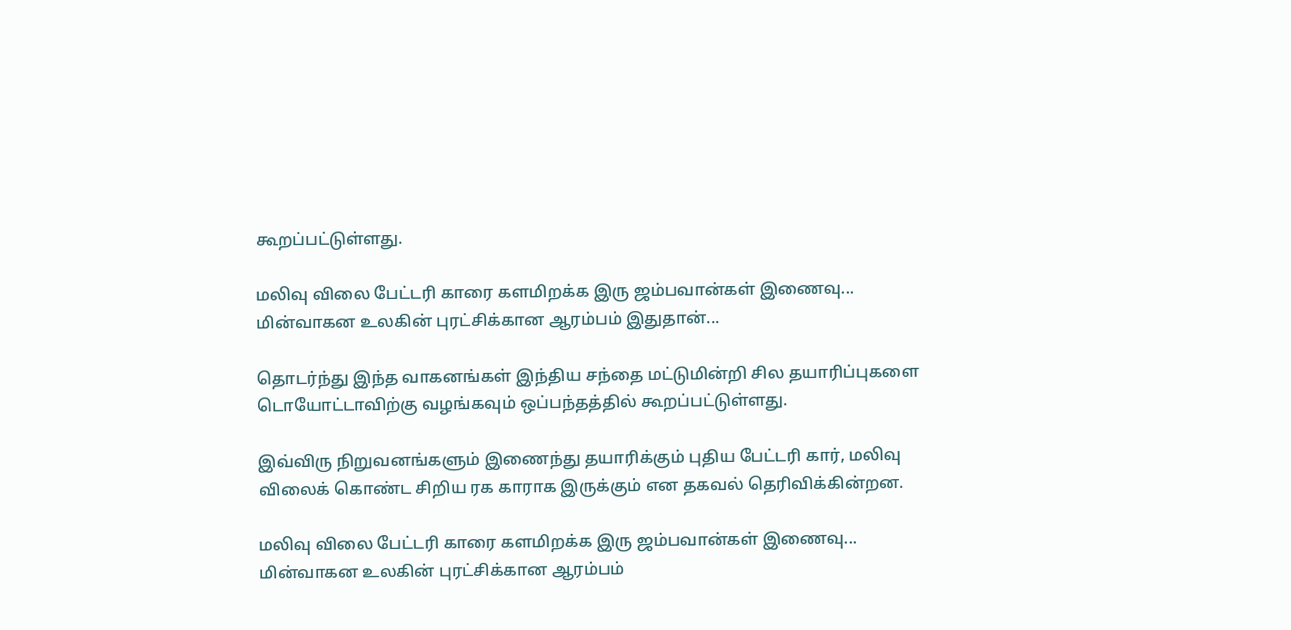கூறப்பட்டுள்ளது.

மலிவு விலை பேட்டரி காரை களமிறக்க இரு ஜம்பவான்கள் இணைவு... மின்வாகன உலகின் புரட்சிக்கான ஆரம்பம் இதுதான்...

தொடர்ந்து இந்த வாகனங்கள் இந்திய சந்தை மட்டுமின்றி சில தயாரிப்புகளை டொயோட்டாவிற்கு வழங்கவும் ஒப்பந்தத்தில் கூறப்பட்டுள்ளது.

இவ்விரு நிறுவனங்களும் இணைந்து தயாரிக்கும் புதிய பேட்டரி கார், மலிவு விலைக் கொண்ட சிறிய ரக காராக இருக்கும் என தகவல் தெரிவிக்கின்றன.

மலிவு விலை பேட்டரி காரை களமிறக்க இரு ஜம்பவான்கள் இணைவு... மின்வாகன உலகின் புரட்சிக்கான ஆரம்பம்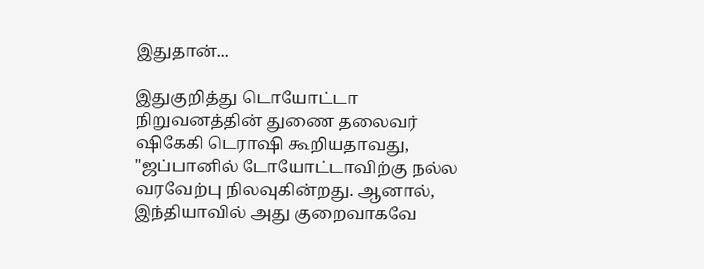இதுதான்...

இதுகுறித்து டொயோட்டா நிறுவனத்தின் துணை தலைவர் ஷிகேகி டெராஷி கூறியதாவது, "ஜப்பானில் டோயோட்டாவிற்கு நல்ல வரவேற்பு நிலவுகின்றது. ஆனால், இந்தியாவில் அது குறைவாகவே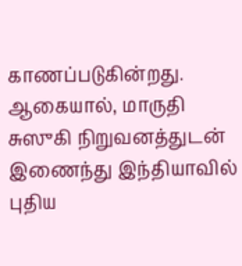காணப்படுகின்றது. ஆகையால், மாருதி சுஸுகி நிறுவனத்துடன் இணைந்து இந்தியாவில் புதிய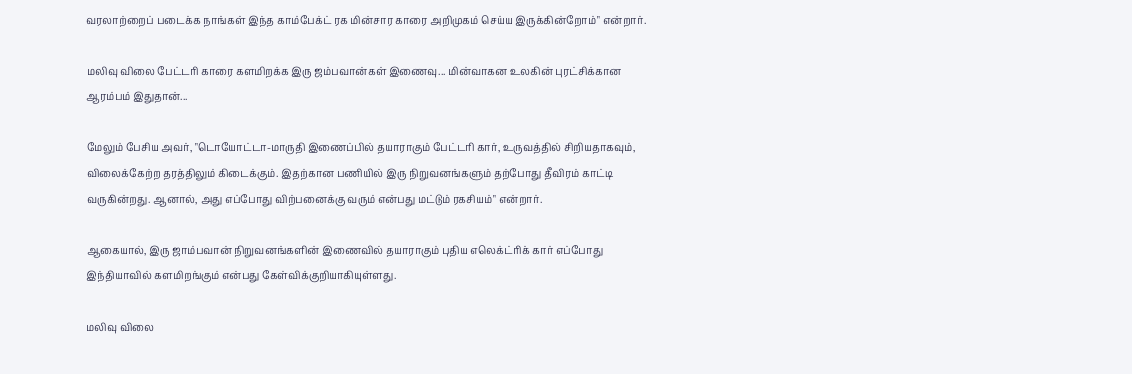வரலாற்றைப் படைக்க நாங்கள் இந்த காம்பேக்ட் ரக மின்சார காரை அறிமுகம் செய்ய இருக்கின்றோம்" என்றார்.

மலிவு விலை பேட்டரி காரை களமிறக்க இரு ஜம்பவான்கள் இணைவு... மின்வாகன உலகின் புரட்சிக்கான ஆரம்பம் இதுதான்...

மேலும் பேசிய அவர், "டொயோட்டா-மாருதி இணைப்பில் தயாராகும் பேட்டரி கார், உருவத்தில் சிறியதாகவும், விலைக்கேற்ற தரத்திலும் கிடைக்கும். இதற்கான பணியில் இரு நிறுவனங்களும் தற்போது தீவிரம் காட்டி வருகின்றது. ஆனால், அது எப்போது விற்பனைக்கு வரும் என்பது மட்டும் ரகசியம்" என்றார்.

ஆகையால், இரு ஜாம்பவான் நிறுவனங்களின் இணைவில் தயாராகும் புதிய எலெக்ட்ரிக் கார் எப்போது இந்தியாவில் களமிறங்கும் என்பது கேள்விக்குறியாகியுள்ளது.

மலிவு விலை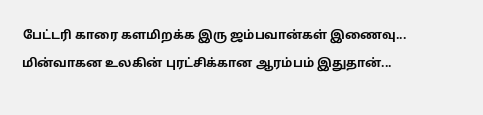பேட்டரி காரை களமிறக்க இரு ஜம்பவான்கள் இணைவு... மின்வாகன உலகின் புரட்சிக்கான ஆரம்பம் இதுதான்...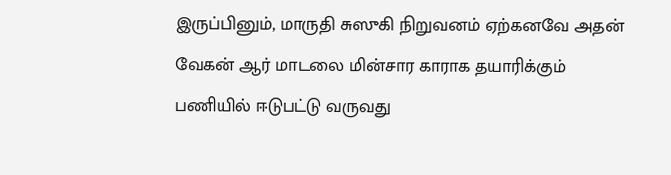இருப்பினும், மாருதி சுஸுகி நிறுவனம் ஏற்கனவே அதன் வேகன் ஆர் மாடலை மின்சார காராக தயாரிக்கும் பணியில் ஈடுபட்டு வருவது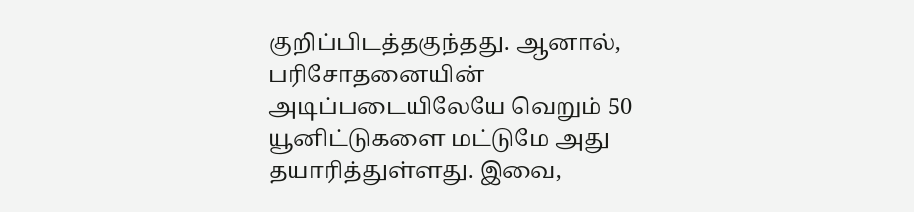குறிப்பிடத்தகுந்தது. ஆனால், பரிசோதனையின் அடிப்படையிலேயே வெறும் 50 யூனிட்டுகளை மட்டுமே அது தயாரித்துள்ளது. இவை,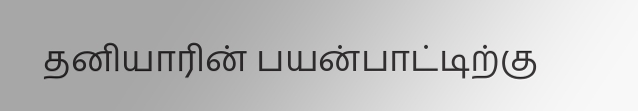தனியாரின் பயன்பாட்டிற்கு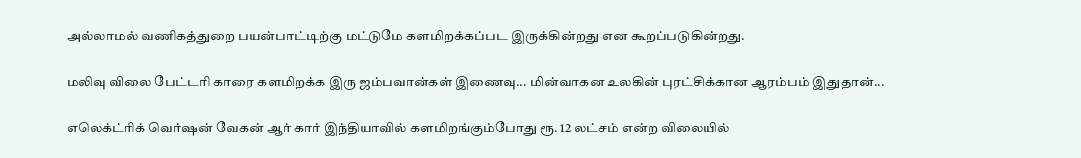அல்லாமல் வணிகத்துறை பயன்பாட்டிற்கு மட்டுமே களமிறக்கப்பட இருக்கின்றது என கூறப்படுகின்றது.

மலிவு விலை பேட்டரி காரை களமிறக்க இரு ஜம்பவான்கள் இணைவு... மின்வாகன உலகின் புரட்சிக்கான ஆரம்பம் இதுதான்...

எலெக்ட்ரிக் வெர்ஷன் வேகன் ஆர் கார் இந்தியாவில் களமிறங்கும்போது ரூ. 12 லட்சம் என்ற விலையில்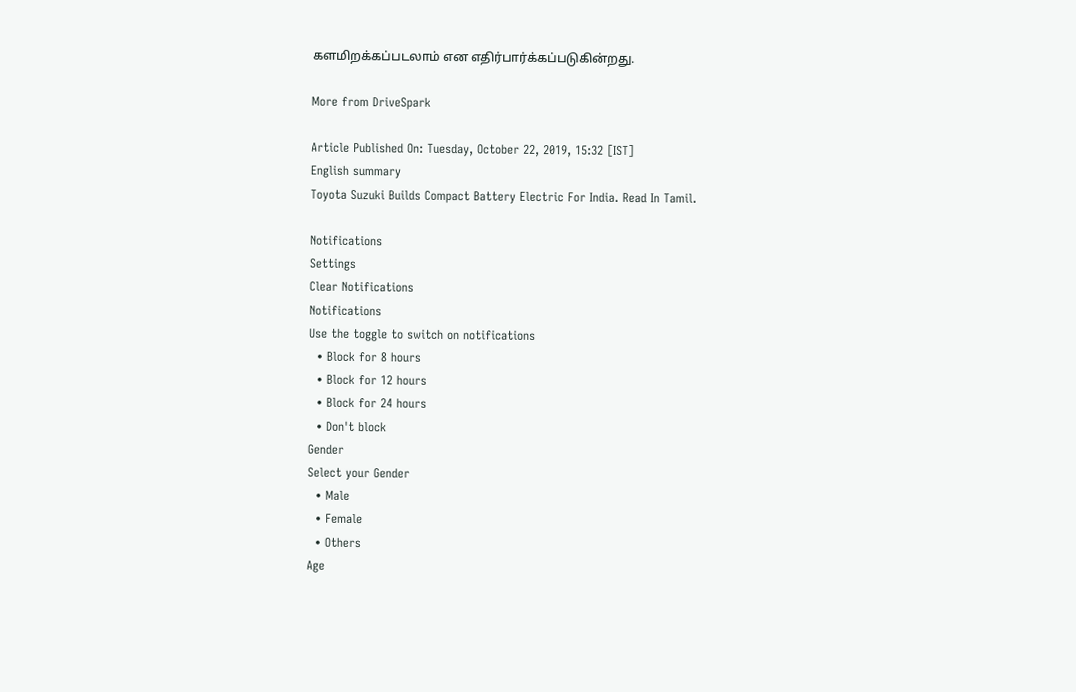களமிறக்கப்படலாம் என எதிர்பார்க்கப்படுகின்றது.

More from DriveSpark

Article Published On: Tuesday, October 22, 2019, 15:32 [IST]
English summary
Toyota Suzuki Builds Compact Battery Electric For India. Read In Tamil.

Notifications
Settings
Clear Notifications
Notifications
Use the toggle to switch on notifications
  • Block for 8 hours
  • Block for 12 hours
  • Block for 24 hours
  • Don't block
Gender
Select your Gender
  • Male
  • Female
  • Others
Age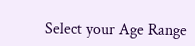Select your Age Range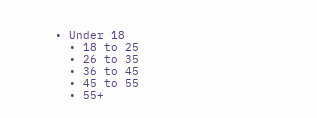• Under 18
  • 18 to 25
  • 26 to 35
  • 36 to 45
  • 45 to 55
  • 55+